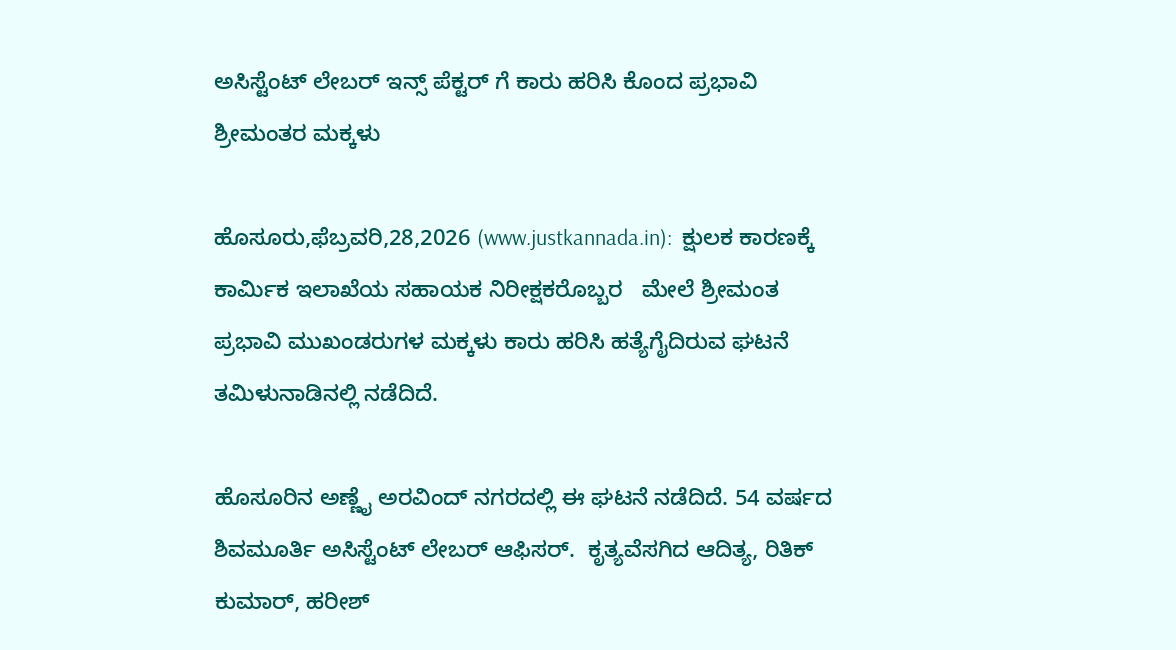ಅಸಿಸ್ಟೆಂಟ್ ಲೇಬರ್ ಇನ್ಸ್ ಪೆಕ್ಟರ್ ಗೆ ಕಾರು ಹರಿಸಿ ಕೊಂದ ಪ್ರಭಾವಿ ಶ್ರೀಮಂತರ ಮಕ್ಕಳು

ಹೊಸೂರು,ಫೆಬ್ರವರಿ,28,2026 (www.justkannada.in):  ಕ್ಷುಲಕ ಕಾರಣಕ್ಕೆ ಕಾರ್ಮಿಕ ಇಲಾಖೆಯ ಸಹಾಯಕ ನಿರೀಕ್ಷಕರೊಬ್ಬರ   ಮೇಲೆ ಶ್ರೀಮಂತ ಪ್ರಭಾವಿ ಮುಖಂಡರುಗಳ ಮಕ್ಕಳು ಕಾರು ಹರಿಸಿ ಹತ್ಯೆಗೈದಿರುವ ಘಟನೆ ತಮಿಳುನಾಡಿನಲ್ಲಿ ನಡೆದಿದೆ.

ಹೊಸೂರಿನ ಅಣ್ಣೈ ಅರವಿಂದ್ ನಗರದಲ್ಲಿ ಈ ಘಟನೆ ನಡೆದಿದೆ. 54 ವರ್ಷದ ಶಿವಮೂರ್ತಿ ಅಸಿಸ್ಟೆಂಟ್ ಲೇಬರ್ ಆಫಿಸರ್.  ಕೃತ್ಯವೆಸಗಿದ ಆದಿತ್ಯ, ರಿತಿಕ್ ಕುಮಾರ್, ಹರೀಶ್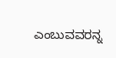ಎಂಬುವವರನ್ನ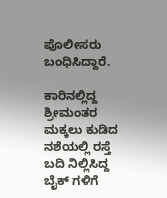ಪೊಲೀಸರು ಬಂಧಿಸಿದ್ದಾರೆ.

ಕಾರಿನಲ್ಲಿದ್ದ ಶ್ರೀಮಂತರ ಮಕ್ಕಲು ಕುಡಿದ ನಶೆಯಲ್ಲಿ ರಸ್ತೆ ಬದಿ ನಿಲ್ಲಿಸಿದ್ದ ಬೈಕ್ ಗಳಿಗೆ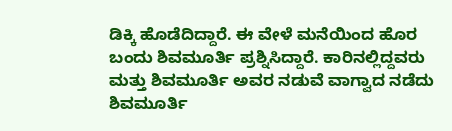ಡಿಕ್ಕಿ ಹೊಡೆದಿದ್ದಾರೆ. ಈ ವೇಳೆ ಮನೆಯಿಂದ ಹೊರ ಬಂದು ಶಿವಮೂರ್ತಿ ಪ್ರಶ್ನಿಸಿದ್ದಾರೆ. ಕಾರಿನಲ್ಲಿದ್ದವರು ಮತ್ತು ಶಿವಮೂರ್ತಿ ಅವರ ನಡುವೆ ವಾಗ್ವಾದ ನಡೆದು ಶಿವಮೂರ್ತಿ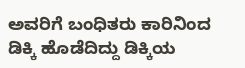ಅವರಿಗೆ ಬಂಧಿತರು ಕಾರಿನಿಂದ ಡಿಕ್ಕಿ ಹೊಡೆದಿದ್ದು ಡಿಕ್ಕಿಯ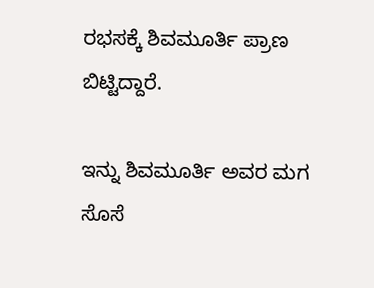ರಭಸಕ್ಕೆ ಶಿವಮೂರ್ತಿ ಪ್ರಾಣ ಬಿಟ್ಟಿದ್ದಾರೆ.

ಇನ್ನು ಶಿವಮೂರ್ತಿ ಅವರ ಮಗ ಸೊಸೆ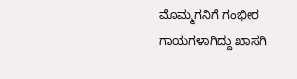ಮೊಮ್ಮಗನಿಗೆ ಗಂಭೀರ ಗಾಯಗಳಾಗಿದ್ದು ಖಾಸಗಿ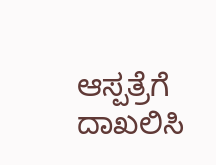ಆಸ್ಪತ್ರೆಗೆ ದಾಖಲಿಸಿ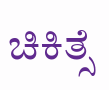ಚಿಕಿತ್ಸೆ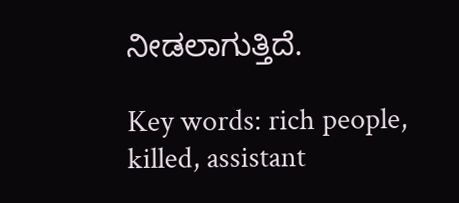ನೀಡಲಾಗುತ್ತಿದೆ.

Key words: rich people, killed, assistant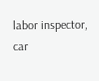labor inspector, car